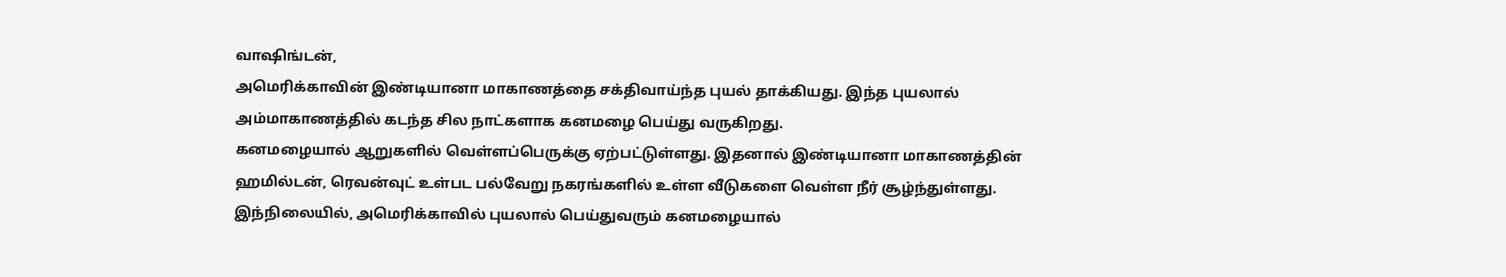வாஷிங்டன்,
அமெரிக்காவின் இண்டியானா மாகாணத்தை சக்திவாய்ந்த புயல் தாக்கியது. இந்த புயலால் அம்மாகாணத்தில் கடந்த சில நாட்களாக கனமழை பெய்து வருகிறது.
கனமழையால் ஆறுகளில் வெள்ளப்பெருக்கு ஏற்பட்டுள்ளது. இதனால் இண்டியானா மாகாணத்தின் ஹமில்டன், ரெவன்வுட் உள்பட பல்வேறு நகரங்களில் உள்ள வீடுகளை வெள்ள நீர் சூழ்ந்துள்ளது.
இந்நிலையில், அமெரிக்காவில் புயலால் பெய்துவரும் கனமழையால்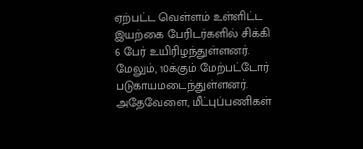ஏற்பட்ட வெள்ளம் உள்ளிட்ட இயற்கை பேரிடர்களில் சிக்கி 6 பேர் உயிரிழந்துள்ளனர். மேலும், 10க்கும் மேற்பட்டோர் படுகாயமடைந்துள்ளனர்.
அதேவேளை, மீட்புப்பணிகள்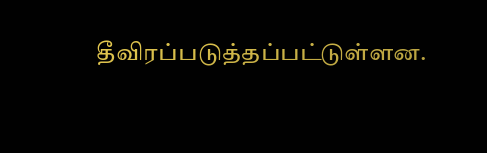தீவிரப்படுத்தப்பட்டுள்ளன.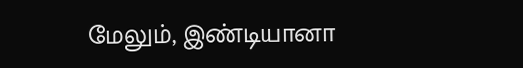மேலும், இண்டியானா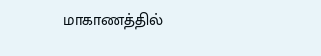மாகாணத்தில்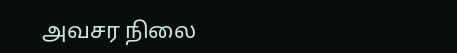அவசர நிலை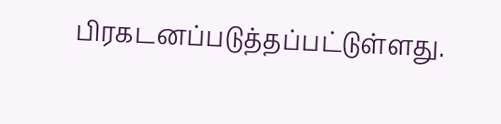பிரகடனப்படுத்தப்பட்டுள்ளது.